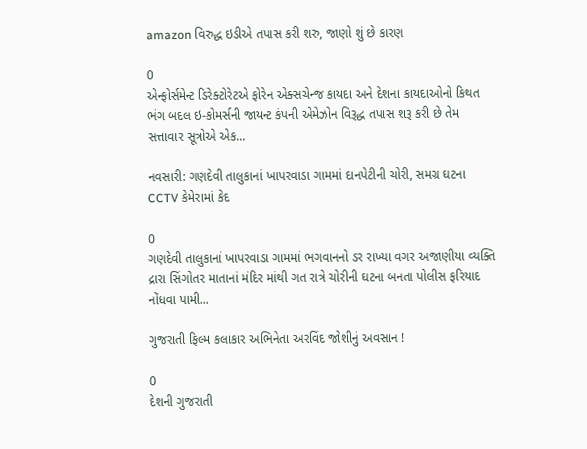amazon વિરુદ્ધ ઇડીએ તપાસ કરી શરુ, જાણો શું છે કારણ

0
એન્ફોર્સમેન્ટ ડિરેક્ટોરેટએ ફોરેન એક્સચેન્જ કાયદા અને દેશના કાયદાઓનો કિથત ભંગ બદલ ઇ-કોમર્સની જાયન્ટ કંપની એમેઝોન વિરૂદ્ધ તપાસ શરૂ કરી છે તેમ સત્તાવાર સૂત્રોએ એક...

નવસારી: ગણદેવી તાલુકાનાં ખાપરવાડા ગામમાં દાનપેટીની ચોરી, સમગ્ર ઘટના CCTV કેમેરામાં કેદ

0
ગણદેવી તાલુકાનાં ખાપરવાડા ગામમાં ભગવાનનો ડર રાખ્યા વગર અજાણીયા વ્યક્તિ દ્રારા સિંગોતર માતાનાં મંદિર માંથી ગત રાત્રે ચોરીની ઘટના બનતા પોલીસ ફરિયાદ નોંધવા પામી...

ગુજરાતી ફિલ્મ કલાકાર અભિનેતા અરવિંદ જોશીનું અવસાન !

0
દેશની ગુજરાતી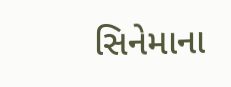સિનેમાના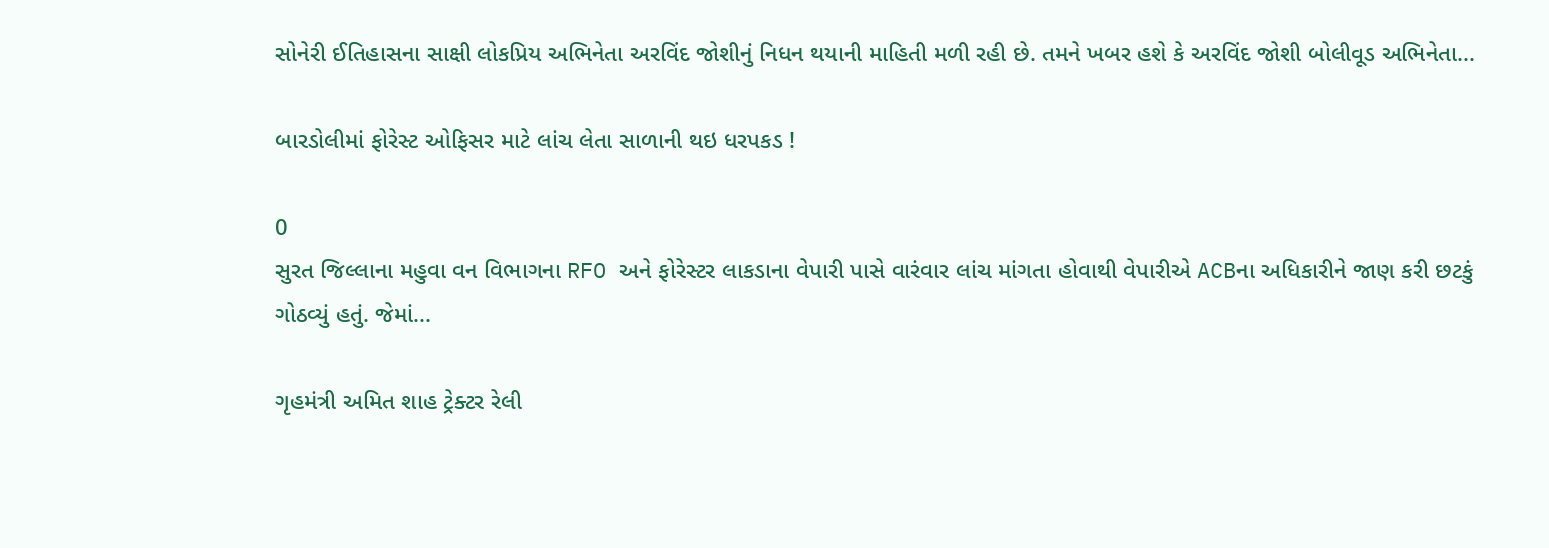સોનેરી ઈતિહાસના સાક્ષી લોકપ્રિય અભિનેતા અરવિંદ જોશીનું નિધન થયાની માહિતી મળી રહી છે. તમને ખબર હશે કે અરવિંદ જોશી બોલીવૂડ અભિનેતા...

બારડોલીમાં ફોરેસ્ટ ઓફિસર માટે લાંચ લેતા સાળાની થઇ ધરપકડ !

0
સુરત જિલ્લાના મહુવા વન વિભાગના RFO અને ફોરેસ્ટર લાકડાના વેપારી પાસે વારંવાર લાંચ માંગતા હોવાથી વેપારીએ ACBના અધિકારીને જાણ કરી છટકું ગોઠવ્યું હતું. જેમાં...

ગૃહમંત્રી અમિત શાહ ટ્રેક્ટર રેલી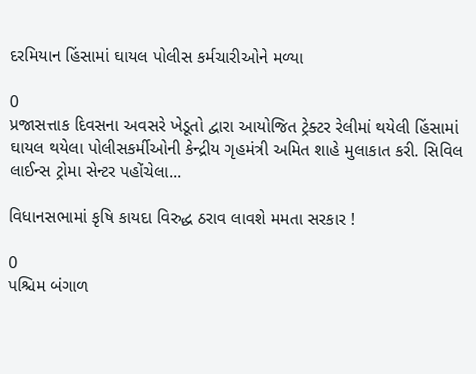દરમિયાન હિંસામાં ઘાયલ પોલીસ કર્મચારીઓને મળ્યા

0
પ્રજાસત્તાક દિવસના અવસરે ખેડૂતો દ્વારા આયોજિત ટ્રેક્ટર રેલીમાં થયેલી હિંસામાં ઘાયલ થયેલા પોલીસકર્મીઓની કેન્દ્રીય ગૃહમંત્રી અમિત શાહે મુલાકાત કરી. સિવિલ લાઈન્સ ટ્રોમા સેન્ટર પહોંચેલા...

વિધાનસભામાં કૃષિ કાયદા વિરુદ્ધ ઠરાવ લાવશે મમતા સરકાર !

0
પશ્ચિમ બંગાળ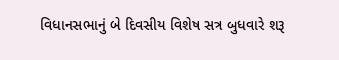વિધાનસભાનું બે દિવસીય વિશેષ સત્ર બુધવારે શરૂ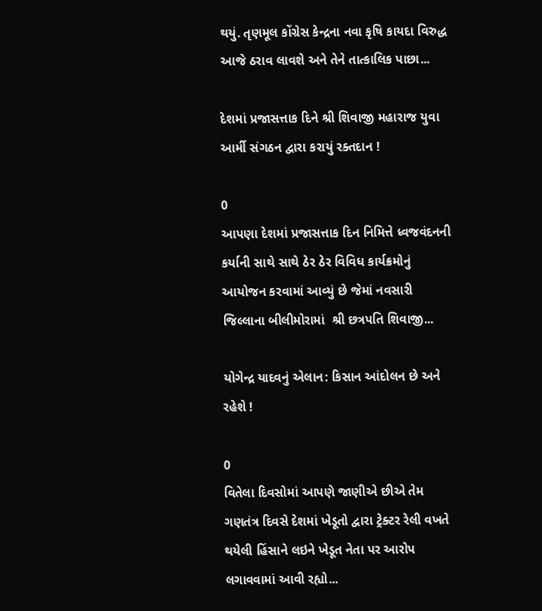થયું. તૃણમૂલ કોંગ્રેસ કેન્દ્રના નવા કૃષિ કાયદા વિરુદ્ધ આજે ઠરાવ લાવશે અને તેને તાત્કાલિક પાછા...

દેશમાં પ્રજાસત્તાક દિને શ્રી શિવાજી મહારાજ યુવા આર્મી સંગઠન દ્વારા કરાયું રક્તદાન !

0
આપણા દેશમાં પ્રજાસત્તાક દિન નિમિત્તે ધ્વજવંદનની કર્યાની સાથે સાથે ઠેર ઠેર વિવિધ કાર્યક્રમોનું આયોજન કરવામાં આવ્યું છે જેમાં નવસારી જિલ્લાના બીલીમોરામાં  શ્રી છત્રપતિ શિવાજી...

યોગેન્દ્ર યાદવનું એલાન: કિસાન આંદોલન છે અને રહેશે !

0
વિતેલા દિવસોમાં આપણે જાણીએ છીએ તેમ ગણતંત્ર દિવસે દેશમાં ખેડૂતો દ્વારા ટ્રેક્ટર રેલી વખતે થયેલી હિંસાને લઇને ખેડૂત નેતા પર આરોપ લગાવવામાં આવી રહ્યો...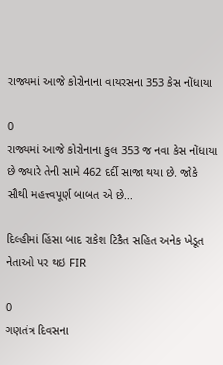રાજ્યમાં આજે કોરોનાના વાયરસના 353 કેસ નોંધાયા

0
રાજ્યમાં આજે કોરોનાના કુલ 353 જ નવા કેસ નોંધાયા છે જ્યારે તેની સામે 462 દર્દી સાજા થયા છે. જોકે સૌથી મહત્ત્વપૂર્ણ બાબત એ છે...

દિલ્હીમાં હિંસા બાદ રાકેશ ટિકૈત સહિત અનેક ખેડૂત નેતાઓ પર થઇ FIR

0
ગણતંત્ર દિવસના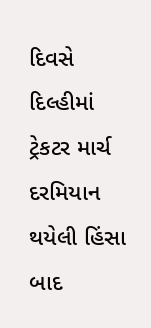દિવસે દિલ્હીમાં ટ્રેકટર માર્ચ દરમિયાન થયેલી હિંસા બાદ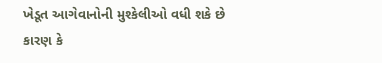ખેડૂત આગેવાનોની મુશ્કેલીઓ વધી શકે છે કારણ કે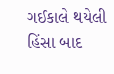ગઈકાલે થયેલી હિંસા બાદ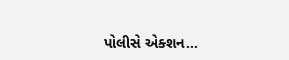પોલીસે એક્શન...